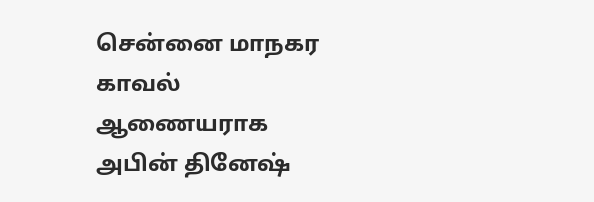சென்னை மாநகர காவல் ஆணையராக அபின் தினேஷ்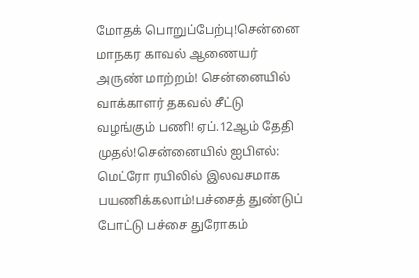மோதக் பொறுப்பேற்பு!சென்னை மாநகர காவல் ஆணையர் அருண் மாற்றம்! சென்னையில் வாக்காளர் தகவல் சீட்டு வழங்கும் பணி! ஏப்.12ஆம் தேதி முதல்!சென்னையில் ஐபிஎல்: மெட்ரோ ரயிலில் இலவசமாக பயணிக்கலாம்!பச்சைத் துண்டுப் போட்டு பச்சை துரோகம்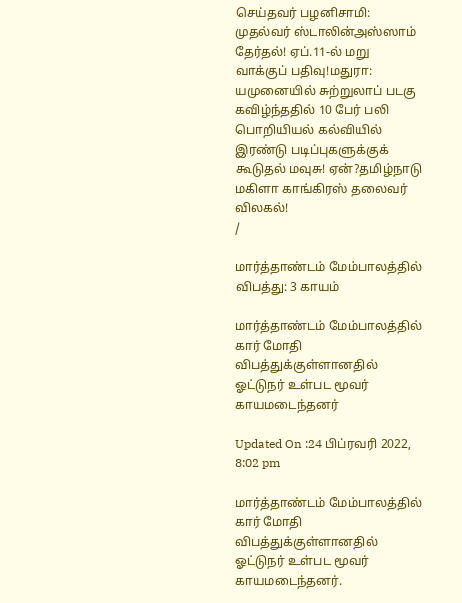செய்தவர் பழனிசாமி: முதல்வர் ஸ்டாலின்அஸ்ஸாம் தேர்தல்! ஏப்.11-ல் மறு வாக்குப் பதிவு!மதுரா: யமுனையில் சுற்றுலாப் படகு கவிழ்ந்ததில் 10 பேர் பலி பொறியியல் கல்வியில் இரண்டு படிப்புகளுக்குக் கூடுதல் மவுசு! ஏன்?தமிழ்நாடு மகிளா காங்கிரஸ் தலைவர் விலகல்!
/

மார்த்தாண்டம் மேம்பாலத்தில் விபத்து: 3 காயம்

மார்த்தாண்டம் மேம்பாலத்தில் கார் மோதி விபத்துக்குள்ளானதில் ஓட்டுநர் உள்பட மூவர் காயமடைந்தனர்

Updated On :24 பிப்ரவரி 2022, 8:02 pm

மார்த்தாண்டம் மேம்பாலத்தில் கார் மோதி விபத்துக்குள்ளானதில் ஓட்டுநர் உள்பட மூவர் காயமடைந்தனர்.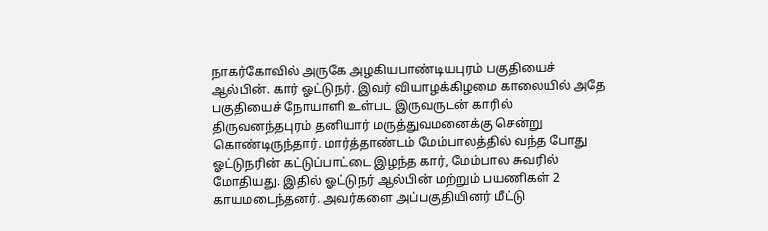நாகர்கோவில் அருகே அழகியபாண்டியபுரம் பகுதியைச் ஆல்பின். கார் ஓட்டுநர். இவர் வியாழக்கிழமை காலையில் அதே பகுதியைச் நோயாளி உள்பட இருவருடன் காரில் திருவனந்தபுரம் தனியார் மருத்துவமனைக்கு சென்று கொண்டிருந்தார். மார்த்தாண்டம் மேம்பாலத்தில் வந்த போது ஓட்டுநரின் கட்டுப்பாட்டை இழந்த கார், மேம்பால சுவரில் மோதியது. இதில் ஓட்டுநர் ஆல்பின் மற்றும் பயணிகள் 2 காயமடைந்தனர். அவர்களை அப்பகுதியினர் மீட்டு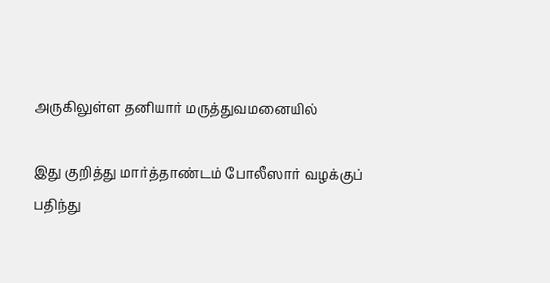அருகிலுள்ள தனியார் மருத்துவமனையில்

இது குறித்து மார்த்தாண்டம் போலீஸார் வழக்குப் பதிந்து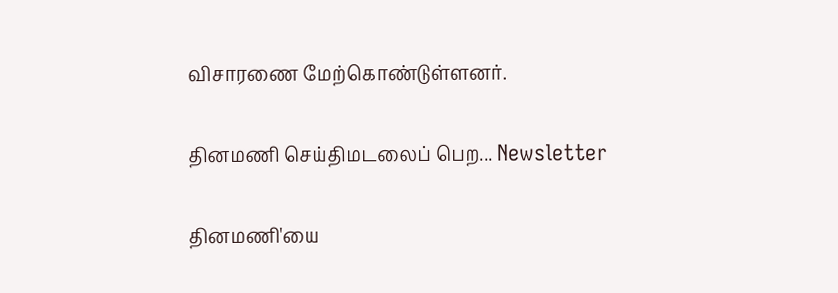விசாரணை மேற்கொண்டுள்ளனர்.

தினமணி செய்திமடலைப் பெற... Newsletter

தினமணி'யை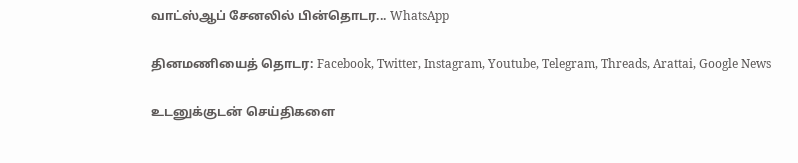வாட்ஸ்ஆப் சேனலில் பின்தொடர... WhatsApp

தினமணியைத் தொடர: Facebook, Twitter, Instagram, Youtube, Telegram, Threads, Arattai, Google News

உடனுக்குடன் செய்திகளை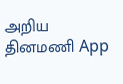அறிய தினமணி App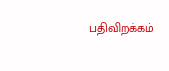பதிவிறக்கம்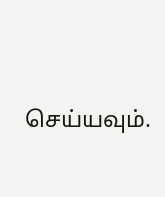செய்யவும்.